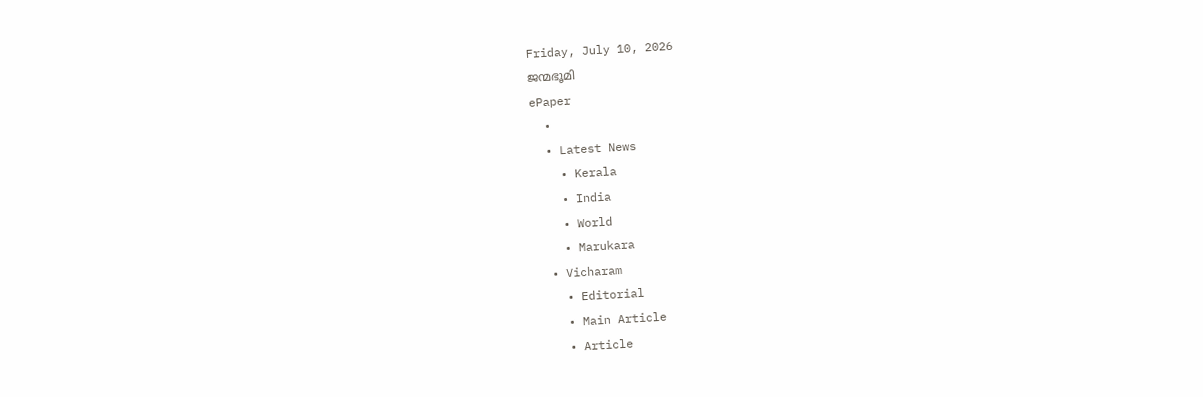Friday, July 10, 2026
ജന്മഭൂമി
ePaper
  •
  • Latest News
    • Kerala
    • India
    • World
    • Marukara
  • Vicharam
    • Editorial
    • Main Article
    • Article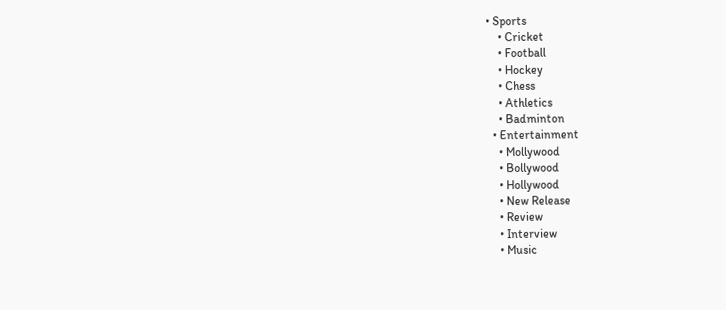• Sports
    • Cricket
    • Football
    • Hockey
    • Chess
    • Athletics
    • Badminton
  • Entertainment
    • Mollywood
    • Bollywood
    • Hollywood
    • New Release
    • Review
    • Interview
    • Music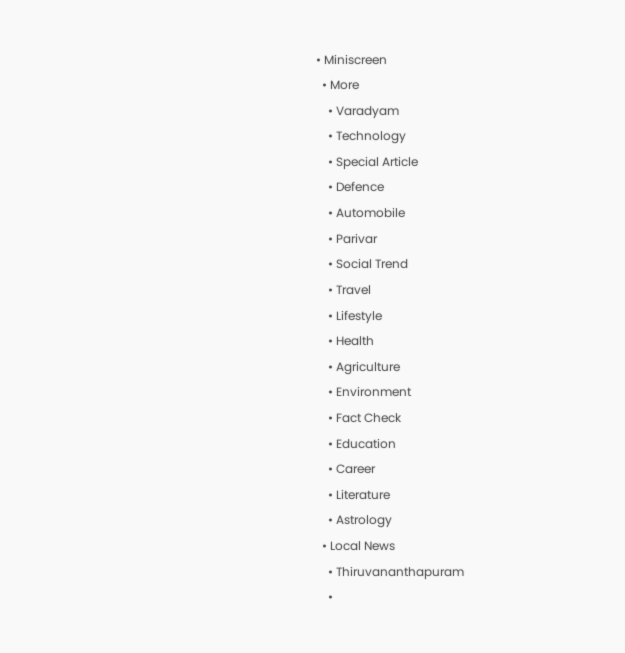• Miniscreen
  • More
    • Varadyam
    • Technology
    • Special Article
    • Defence
    • Automobile
    • Parivar
    • Social Trend
    • Travel
    • Lifestyle
    • Health
    • Agriculture
    • Environment
    • Fact Check
    • Education
    • Career
    • Literature
    • Astrology
  • Local News
    • Thiruvananthapuram
    •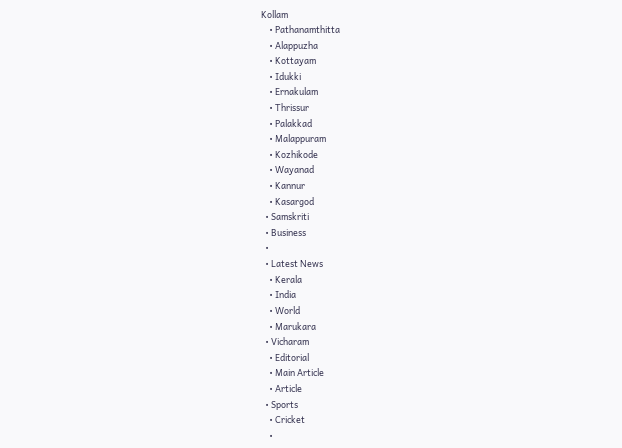Kollam
    • Pathanamthitta
    • Alappuzha
    • Kottayam
    • Idukki
    • Ernakulam
    • Thrissur
    • Palakkad
    • Malappuram
    • Kozhikode
    • Wayanad
    • Kannur
    • Kasargod
  • Samskriti
  • Business
  •
  • Latest News
    • Kerala
    • India
    • World
    • Marukara
  • Vicharam
    • Editorial
    • Main Article
    • Article
  • Sports
    • Cricket
    •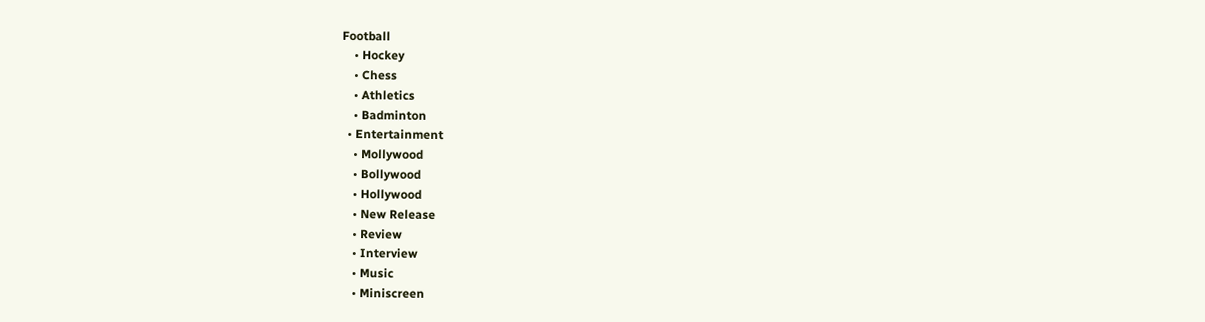Football
    • Hockey
    • Chess
    • Athletics
    • Badminton
  • Entertainment
    • Mollywood
    • Bollywood
    • Hollywood
    • New Release
    • Review
    • Interview
    • Music
    • Miniscreen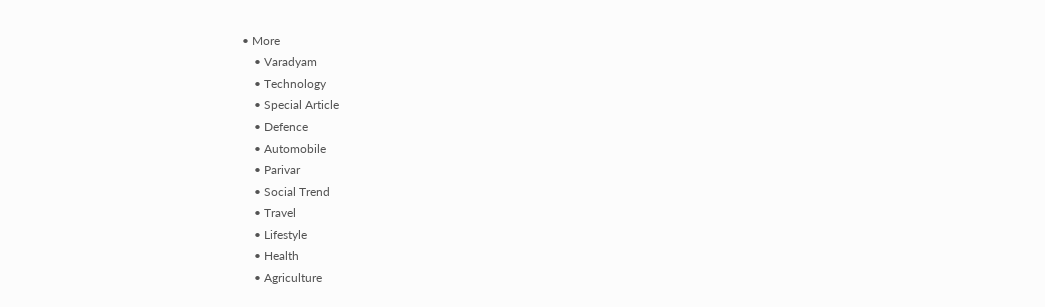• More
    • Varadyam
    • Technology
    • Special Article
    • Defence
    • Automobile
    • Parivar
    • Social Trend
    • Travel
    • Lifestyle
    • Health
    • Agriculture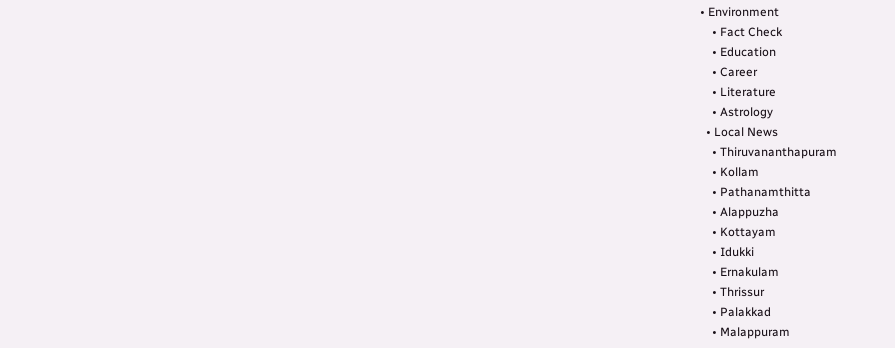• Environment
    • Fact Check
    • Education
    • Career
    • Literature
    • Astrology
  • Local News
    • Thiruvananthapuram
    • Kollam
    • Pathanamthitta
    • Alappuzha
    • Kottayam
    • Idukki
    • Ernakulam
    • Thrissur
    • Palakkad
    • Malappuram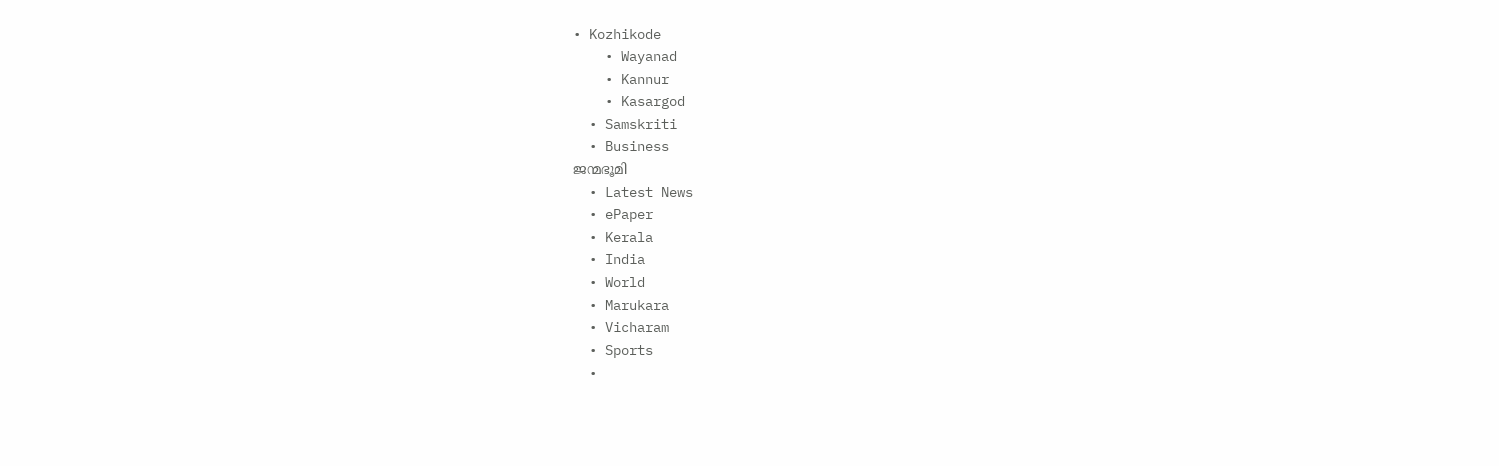• Kozhikode
    • Wayanad
    • Kannur
    • Kasargod
  • Samskriti
  • Business
ജന്മഭൂമി
  • Latest News
  • ePaper
  • Kerala
  • India
  • World
  • Marukara
  • Vicharam
  • Sports
  •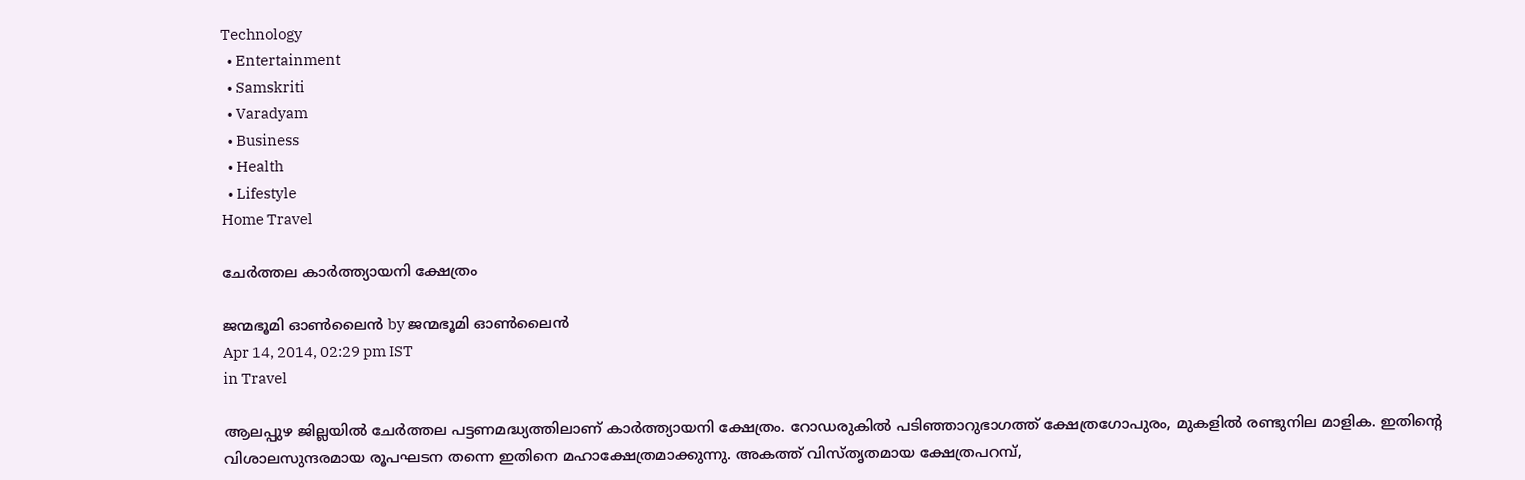Technology
  • Entertainment
  • Samskriti
  • Varadyam
  • Business
  • Health
  • Lifestyle
Home Travel

ചേര്‍ത്തല കാര്‍ത്ത്യായനി ക്ഷേത്രം

ജന്മഭൂമി ഓണ്‍ലൈന്‍ by ജന്മഭൂമി ഓണ്‍ലൈന്‍
Apr 14, 2014, 02:29 pm IST
in Travel

ആലപ്പുഴ ജില്ലയില്‍ ചേര്‍ത്തല പട്ടണമദ്ധ്യത്തിലാണ്‌ കാര്‍ത്ത്യായനി ക്ഷേത്രം. റോഡരുകില്‍ പടിഞ്ഞാറുഭാഗത്ത്‌ ക്ഷേത്രഗോപുരം, മുകളില്‍ രണ്ടുനില മാളിക. ഇതിന്റെ വിശാലസുന്ദരമായ രൂപഘടന തന്നെ ഇതിനെ മഹാക്ഷേത്രമാക്കുന്നു. അകത്ത്‌ വിസ്തൃതമായ ക്ഷേത്രപറമ്പ്‌,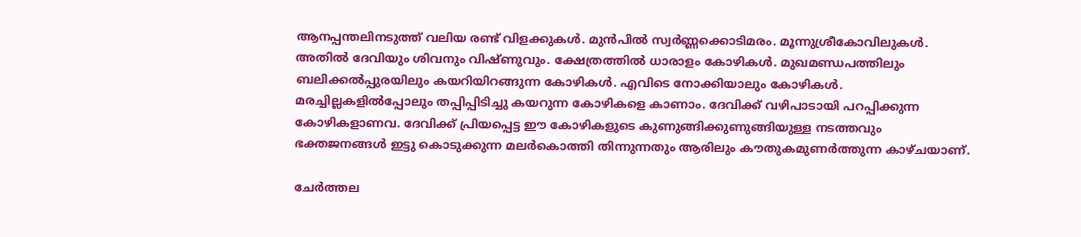ആനപ്പന്തലിനടുത്ത്‌ വലിയ രണ്ട്‌ വിളക്കുകള്‍. മുന്‍പില്‍ സ്വര്‍ണ്ണക്കൊടിമരം. മൂന്നുശ്രീകോവിലുകള്‍. അതില്‍ ദേവിയും ശിവനും വിഷ്ണുവും. ക്ഷേത്രത്തില്‍ ധാരാളം കോഴികള്‍. മുഖമണ്ഡപത്തിലും ബലിക്കല്‍പ്പുരയിലും കയറിയിറങ്ങുന്ന കോഴികള്‍. എവിടെ നോക്കിയാലും കോഴികള്‍. മരച്ചില്ലകളില്‍പ്പോലും തപ്പിപ്പിടിച്ചു കയറുന്ന കോഴികളെ കാണാം. ദേവിക്ക്‌ വഴിപാടായി പറപ്പിക്കുന്ന കോഴികളാണവ. ദേവിക്ക്‌ പ്രിയപ്പെട്ട ഈ കോഴികളുടെ കുണുങ്ങിക്കുണുങ്ങിയുള്ള നടത്തവും ഭക്തജനങ്ങള്‍ ഇട്ടു കൊടുക്കുന്ന മലര്‍കൊത്തി തിന്നുന്നതും ആരിലും കൗതുകമുണര്‍ത്തുന്ന കാഴ്ചയാണ്‌.

ചേര്‍ത്തല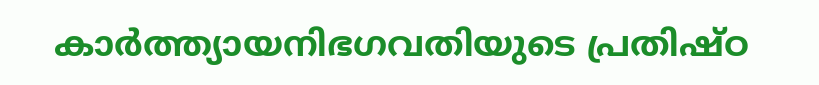കാര്‍ത്ത്യായനിഭഗവതിയുടെ പ്രതിഷ്ഠ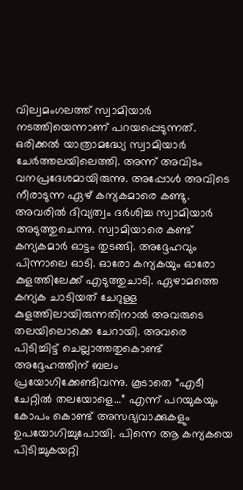വില്വമംഗലത്ത്‌ സ്വാമിയാര്‍ നടത്തിയെന്നാണ്‌ പറയപ്പെടുന്നത്‌. ഒരിക്കല്‍ യാത്രാമദ്ധ്യേ സ്വാമിയാര്‍ ചേര്‍ത്തലയിലെത്തി. അന്ന്‌ അവിടം വനപ്രദേശമായിരുന്നു. അപ്പോള്‍ അവിടെ നീരാടുന്ന ഏഴ്‌ കന്യകമാരെ കണ്ടു. അവരില്‍ ദിവ്യത്വം ദര്‍ശിച്ച സ്വാമിയാര്‍ അടുത്തുചെന്നു. സ്വാമിയാരെ കണ്ട്‌ കന്യകമാര്‍ ഓട്ടം തുടങ്ങി. അദ്ദേഹവും പിന്നാലെ ഓടി. ഓരോ കന്യകയും ഓരോ കുളത്തിലേക്ക്‌ എടുത്തുചാടി. ഏഴാമത്തെ കന്യക ചാടിയത്‌ ചേറുള്ള കുളത്തിലായിരുന്നതിനാല്‍ അവരുടെ തലയിലൊക്കെ ചേറായി. അവരെ പിടിച്ചിട്ട്‌ ചെല്ലാത്തതുകൊണ്ട്‌ അദ്ദേഹത്തിന്‌ ബലം പ്രയോഗിക്കേണ്ടിവന്നു. കൂടാതെ “എടീ ചേറ്റില്‍ തലയോളെ…” എന്ന്‌ പറയുകയും കോപം കൊണ്ട്‌ അസഭ്യവാക്കുകളും ഉപയോഗിച്ചുപോയി. പിന്നെ ആ കന്യകയെ പിടിച്ചുകയറ്റി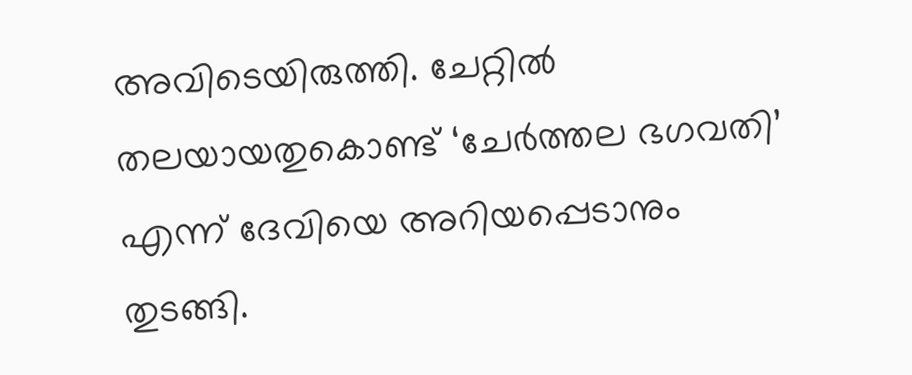അവിടെയിരുത്തി. ചേറ്റില്‍ തലയായതുകൊണ്ട്‌ ‘ചേര്‍ത്തല ഭഗവതി’ എന്ന്‌ ദേവിയെ അറിയപ്പെടാനും തുടങ്ങി.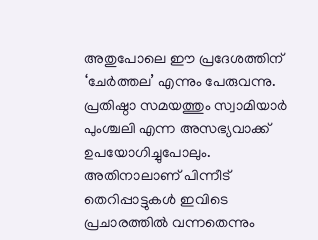അതുപോലെ ഈ പ്രദേശത്തിന്‌ ‘ചേര്‍ത്തല’ എന്നും പേരുവന്നു. പ്രതിഷ്ഠാ സമയത്തും സ്വാമിയാര്‍ പുംശ്ചലി എന്ന അസഭ്യവാക്ക്‌ ഉപയോഗിച്ചുപോലും. അതിനാലാണ്‌ പിന്നീട്‌ തെറിപ്പാട്ടുകള്‍ ഇവിടെ പ്രചാരത്തില്‍ വന്നതെന്നും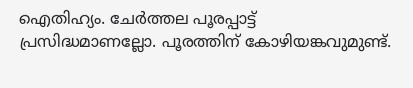ഐതിഹ്യം. ചേര്‍ത്തല പൂരപ്പാട്ട്‌ പ്രസിദ്ധമാണല്ലോ. പൂരത്തിന്‌ കോഴിയങ്കവുമുണ്ട്‌.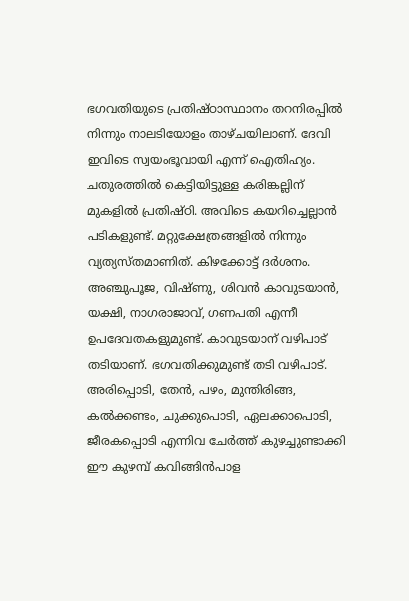ഭഗവതിയുടെ പ്രതിഷ്ഠാസ്ഥാനം തറനിരപ്പില്‍ നിന്നും നാലടിയോളം താഴ്ചയിലാണ്‌. ദേവി ഇവിടെ സ്വയംഭൂവായി എന്ന്‌ ഐതിഹ്യം. ചതുരത്തില്‍ കെട്ടിയിട്ടുള്ള കരിങ്കല്ലിന്‌ മുകളില്‍ പ്രതിഷ്ഠി. അവിടെ കയറിച്ചെല്ലാന്‍ പടികളുണ്ട്‌. മറ്റുക്ഷേത്രങ്ങളില്‍ നിന്നും വ്യത്യസ്തമാണിത്‌. കിഴക്കോട്ട്‌ ദര്‍ശനം. അഞ്ചുപൂജ, വിഷ്ണു, ശിവന്‍ കാവുടയാന്‍, യക്ഷി, നാഗരാജാവ്‌, ഗണപതി എന്നീ ഉപദേവതകളുമുണ്ട്‌. കാവുടയാന്‌ വഴിപാട്‌ തടിയാണ്‌. ഭഗവതിക്കുമുണ്ട്‌ തടി വഴിപാട്‌. അരിപ്പൊടി, തേന്‍, പഴം, മുന്തിരിങ്ങ, കല്‍ക്കണ്ടം, ചുക്കുപൊടി, ഏലക്കാപൊടി, ജീരകപ്പൊടി എന്നിവ ചേര്‍ത്ത്‌ കുഴച്ചുണ്ടാക്കി ഈ കുഴമ്പ്‌ കവിങ്ങിന്‍പാള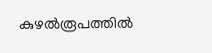കുഴല്‍രൂപത്തില്‍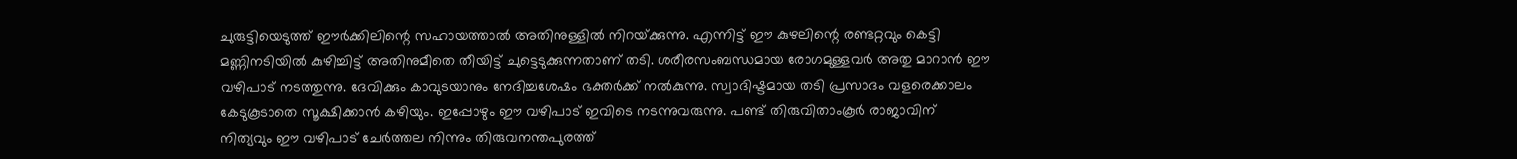ചുരുട്ടിയെടുത്ത്‌ ഈര്‍ക്കിലിന്റെ സഹായത്താല്‍ അതിനുള്ളില്‍ നിറയ്‌ക്കുന്നു. എന്നിട്ട്‌ ഈ കുഴലിന്റെ രണ്ടറ്റവും കെട്ടി മണ്ണിനടിയില്‍ കുഴിച്ചിട്ട്‌ അതിനുമീതെ തീയിട്ട്‌ ചുട്ടെടുക്കുന്നതാണ്‌ തടി. ശരീരസംബന്ധമായ രോഗമുള്ളവര്‍ അതു മാറാന്‍ ഈ വഴിപാട്‌ നടത്തുന്നു. ദേവിക്കും കാവുടയാനും നേദിച്ചശേഷം ഭക്തര്‍ക്ക്‌ നല്‍കുന്നു. സ്വാദിഷ്ടമായ തടി പ്രസാദം വളരെക്കാലം കേടുകൂടാതെ സൂക്ഷിക്കാന്‍ കഴിയും. ഇപ്പോഴും ഈ വഴിപാട്‌ ഇവിടെ നടന്നുവരുന്നു. പണ്ട്‌ തിരുവിതാംകൂര്‍ രാജാവിന്‌ നിത്യവും ഈ വഴിപാട്‌ ചേര്‍ത്തല നിന്നും തിരുവനന്തപുരത്ത്‌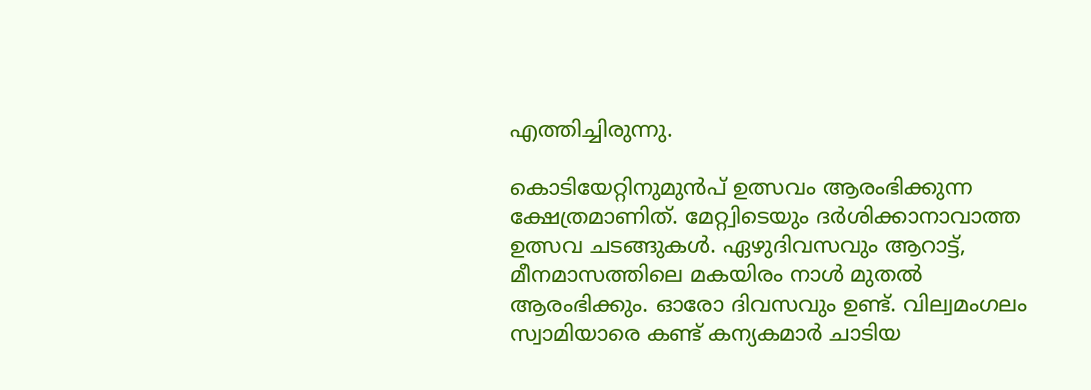എത്തിച്ചിരുന്നു.

കൊടിയേറ്റിനുമുന്‍പ്‌ ഉത്സവം ആരംഭിക്കുന്ന ക്ഷേത്രമാണിത്‌. മേറ്റ്വിടെയും ദര്‍ശിക്കാനാവാത്ത ഉത്സവ ചടങ്ങുകള്‍. ഏഴുദിവസവും ആറാട്ട്‌, മീനമാസത്തിലെ മകയിരം നാള്‍ മുതല്‍ ആരംഭിക്കും. ഓരോ ദിവസവും ഉണ്ട്‌. വില്വമംഗലം സ്വാമിയാരെ കണ്ട്‌ കന്യകമാര്‍ ചാടിയ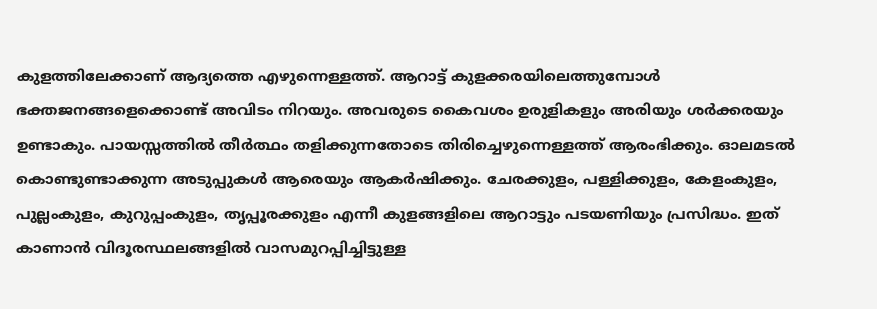കുളത്തിലേക്കാണ്‌ ആദ്യത്തെ എഴുന്നെള്ളത്ത്‌. ആറാട്ട്‌ കുളക്കരയിലെത്തുമ്പോള്‍ ഭക്തജനങ്ങളെക്കൊണ്ട്‌ അവിടം നിറയും. അവരുടെ കൈവശം ഉരുളികളും അരിയും ശര്‍ക്കരയും ഉണ്ടാകും. പായസ്സത്തില്‍ തീര്‍ത്ഥം തളിക്കുന്നതോടെ തിരിച്ചെഴുന്നെള്ളത്ത്‌ ആരംഭിക്കും. ഓലമടല്‍ കൊണ്ടുണ്ടാക്കുന്ന അടുപ്പുകള്‍ ആരെയും ആകര്‍ഷിക്കും. ചേരക്കുളം, പള്ളിക്കുളം, കേളംകുളം, പുല്ലംകുളം, കുറുപ്പംകുളം, തൃപ്പൂരക്കുളം എന്നീ കുളങ്ങളിലെ ആറാട്ടും പടയണിയും പ്രസിദ്ധം. ഇത്‌ കാണാന്‍ വിദൂരസ്ഥലങ്ങളില്‍ വാസമുറപ്പിച്ചിട്ടുള്ള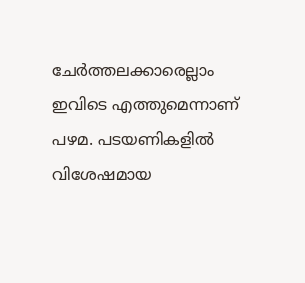ചേര്‍ത്തലക്കാരെല്ലാം ഇവിടെ എത്തുമെന്നാണ്‌ പഴമ. പടയണികളില്‍ വിശേഷമായ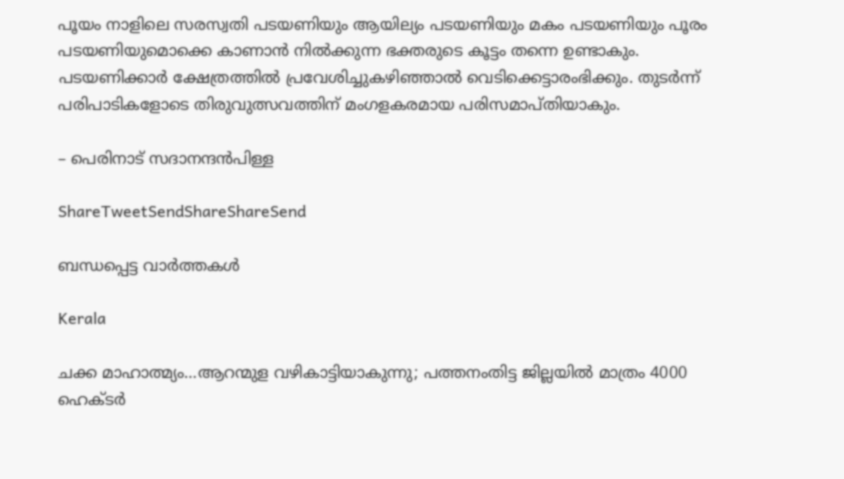പൂയം നാളിലെ സരസ്വതി പടയണിയും ആയില്യം പടയണിയും മകം പടയണിയും പൂരം പടയണിയുമൊക്കെ കാണാന്‍ നില്‍ക്കുന്ന ഭക്തരുടെ കൂട്ടം തന്നെ ഉണ്ടാകും. പടയണിക്കാര്‍ ക്ഷേത്രത്തില്‍ പ്രവേശിച്ചുകഴിഞ്ഞാല്‍ വെടിക്കെട്ടാരംഭിക്കും. തുടര്‍ന്ന്‌ പരിപാടികളോടെ തിരുവുത്സവത്തിന്‌ മംഗളകരമായ പരിസമാപ്തിയാകും.

– പെരിനാട്‌ സദാനന്ദന്‍പിള്ള

ShareTweetSendShareShareSend

ബന്ധപ്പെട്ട വാര്‍ത്തകള്‍

Kerala

ചക്ക മാഹാത്മ്യം…ആറന്മുള വഴികാട്ടിയാകുന്നു; പത്തനംതിട്ട ജില്ലയിൽ മാത്രം 4000 ഹെക്ടര്‍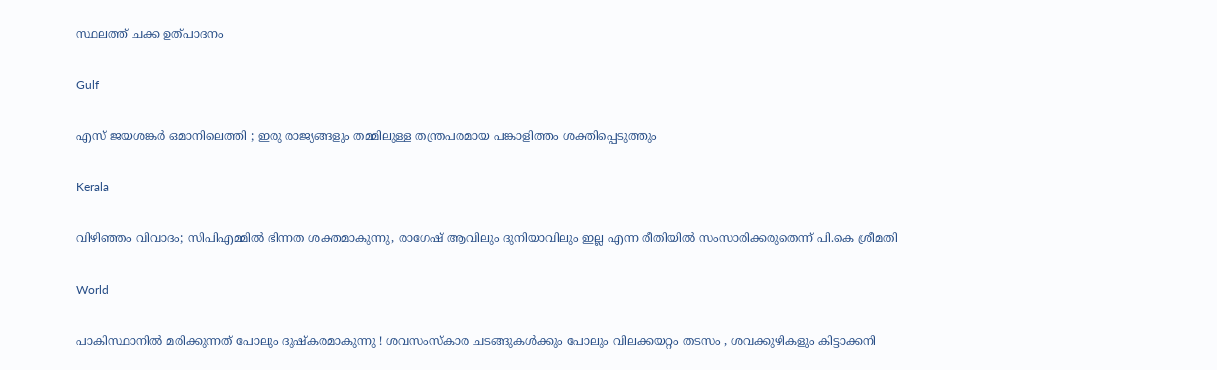സ്ഥലത്ത് ചക്ക ഉത്പാദനം

Gulf

എസ് ജയശങ്കർ ഒമാനിലെത്തി ; ഇരു രാജ്യങ്ങളും തമ്മിലുള്ള തന്ത്രപരമായ പങ്കാളിത്തം ശക്തിപ്പെടുത്തും

Kerala

വിഴിഞ്ഞം വിവാദം; സിപിഎമ്മിൽ ഭിന്നത ശക്തമാകുന്നു, രാഗേഷ് ആവിലും ദുനിയാവിലും ഇല്ല എന്ന രീതിയിൽ സംസാരിക്കരുതെന്ന് പി.കെ ശ്രീമതി

World

പാകിസ്ഥാനിൽ മരിക്കുന്നത് പോലും ദുഷ്കരമാകുന്നു ! ശവസംസ്കാര ചടങ്ങുകൾക്കും പോലും വിലക്കയറ്റം തടസം , ശവക്കുഴികളും കിട്ടാക്കനി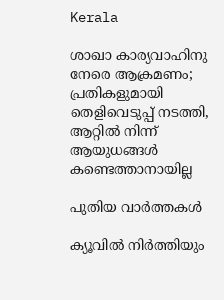Kerala

ശാഖാ കാര്യവാഹിനു നേരെ ആക്രമണം; പ്രതികളുമായി തെളിവെടുപ്പ് നടത്തി, ആറ്റില്‍ നിന്ന് ആയുധങ്ങള്‍ കണ്ടെത്താനായില്ല

പുതിയ വാര്‍ത്തകള്‍

ക്യൂവില്‍ നിര്‍ത്തിയും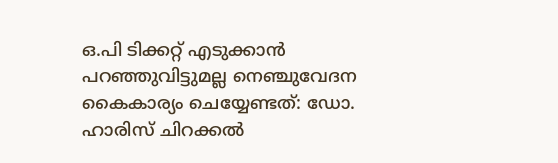ഒ.പി ടിക്കറ്റ് എടുക്കാന്‍ പറഞ്ഞുവിട്ടുമല്ല നെഞ്ചുവേദന കൈകാര്യം ചെയ്യേണ്ടത്: ഡോ. ഹാരിസ് ചിറക്കൽ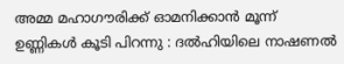അമ്മ മഹാഗൗരിക്ക് ഓമനിക്കാൻ മൂന്ന് ഉണ്ണികൾ കൂടി പിറന്നു : ദൽഹിയിലെ നാഷണൽ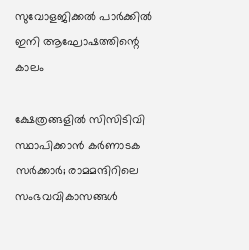സുവോളജിക്കൽ പാർക്കിൽ ഇനി ആഘോഷത്തിന്റെ കാലം

ക്ഷേത്രങ്ങളിൽ സിസിടിവി സ്ഥാപിക്കാൻ കർണാടക സർക്കാർ; രാമമന്ദിറിലെ സംഭവവികാസങ്ങൾ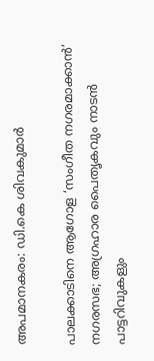അപമാനകരം: ഡി.കെ ശിവകുമാർ

പാലക്കാടിനെ ആഗോള ‘സംഗീത നഗരമാക്കാന്‍’ നഗരസഭ; അഗ്രഹാര പൈതൃകവും നാടന്‍ പാട്ടറിവുകളും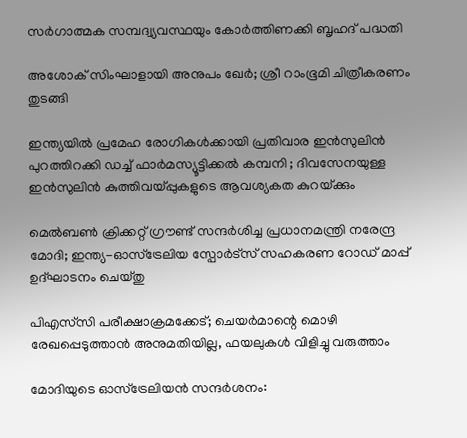സര്‍ഗാത്മക സമ്പദ്വ്യവസ്ഥയും കോര്‍ത്തിണക്കി ബൃഹദ് പദ്ധതി

അശോക് സിംഘാളായി അനുപം ഖേർ; ശ്രീ റാംഭൂമി ചിത്രീകരണം തുടങ്ങി

ഇന്ത്യയിൽ പ്രമേഹ രോഗികൾക്കായി പ്രതിവാര ഇൻസുലിൻ പുറത്തിറക്കി ഡച്ച് ഫാർമസ്യൂട്ടിക്കൽ കമ്പനി ; ദിവസേനയുള്ള ഇൻസുലിൻ കുത്തിവയ്‌പ്പുകളുടെ ആവശ്യകത കുറയ്‌ക്കും

മെൽബൺ ക്രിക്കറ്റ് ഗ്രൗണ്ട് സന്ദർശിച്ച പ്രധാനമന്ത്രി നരേന്ദ്ര മോദി; ഇന്ത്യ-ഓസ്ട്രേലിയ സ്പോർട്സ് സഹകരണ റോഡ് മാപ്പ് ഉദ്ഘാടനം ചെയ്തു

പിഎസ്‌സി പരീക്ഷാക്രമക്കേട്; ചെയര്‍മാന്റെ മൊഴി രേഖപ്പെടുത്താൻ അനുമതിയില്ല, ഫയലുകൾ വിളിച്ചു വരുത്താം

മോദിയുടെ ഓസ്‌ട്രേലിയന്‍ സന്ദര്‍ശനം: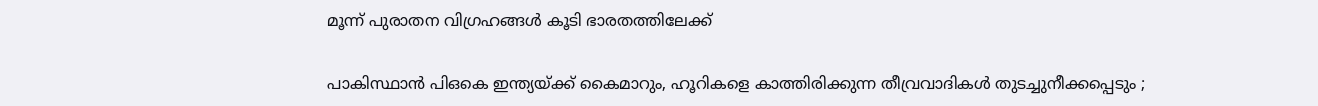മൂന്ന് പുരാതന വിഗ്രഹങ്ങള്‍ കൂടി ഭാരതത്തിലേക്ക്

പാകിസ്ഥാൻ പി‌ഒ‌കെ ഇന്ത്യയ്‌ക്ക് കൈമാറും, ഹൂറികളെ കാത്തിരിക്കുന്ന തീവ്രവാദികൾ തുടച്ചുനീക്കപ്പെടും ;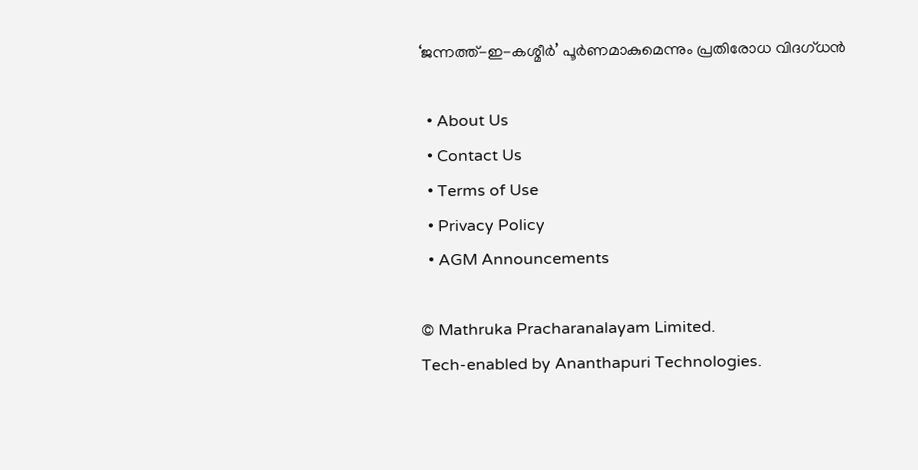‘ജന്നത്ത്-ഇ-കശ്മീർ’ പൂർണമാകുമെന്നും പ്രതിരോധ വിദഗ്ധൻ

  • About Us
  • Contact Us
  • Terms of Use
  • Privacy Policy
  • AGM Announcements

© Mathruka Pracharanalayam Limited.
Tech-enabled by Ananthapuri Technologies.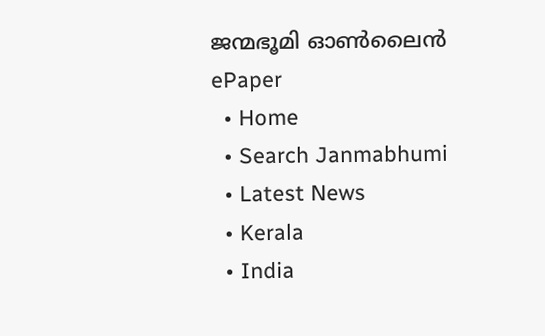ജന്മഭൂമി ഓണ്‍ലൈന്‍
ePaper
  • Home
  • Search Janmabhumi
  • Latest News
  • Kerala
  • India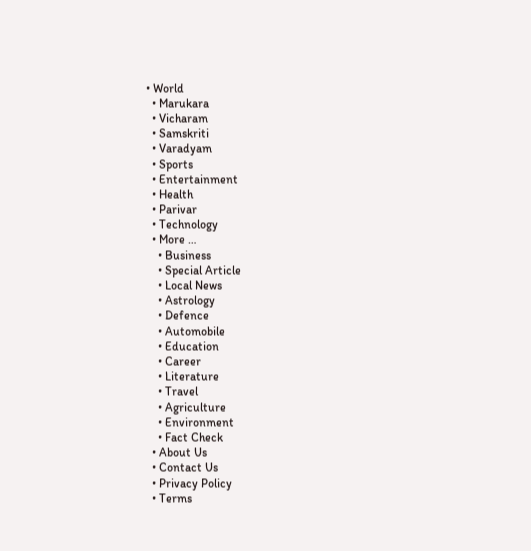• World
  • Marukara
  • Vicharam
  • Samskriti
  • Varadyam
  • Sports
  • Entertainment
  • Health
  • Parivar
  • Technology
  • More …
    • Business
    • Special Article
    • Local News
    • Astrology
    • Defence
    • Automobile
    • Education
    • Career
    • Literature
    • Travel
    • Agriculture
    • Environment
    • Fact Check
  • About Us
  • Contact Us
  • Privacy Policy
  • Terms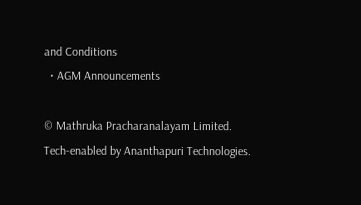and Conditions
  • AGM Announcements

© Mathruka Pracharanalayam Limited.
Tech-enabled by Ananthapuri Technologies.